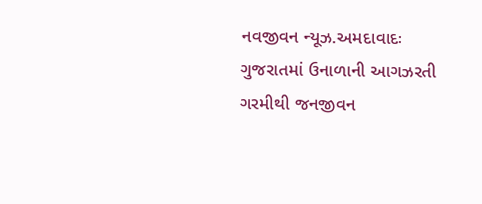નવજીવન ન્યૂઝ.અમદાવાદઃ ગુજરાતમાં ઉનાળાની આગઝરતી ગરમીથી જનજીવન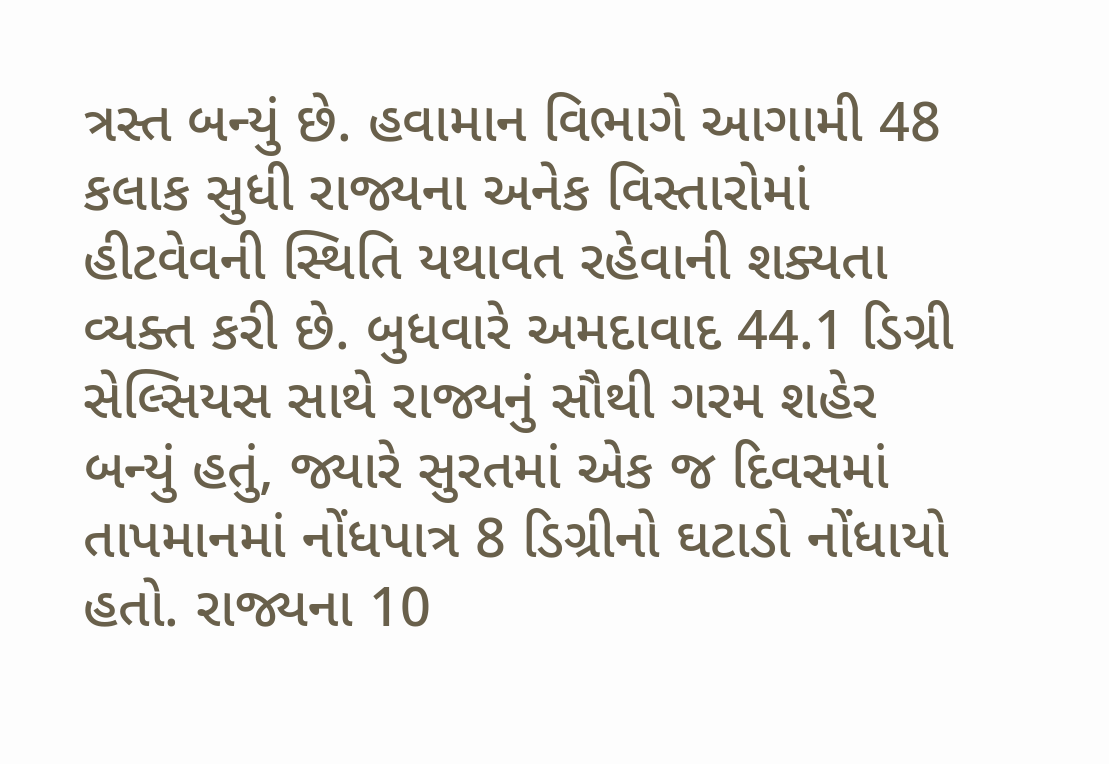ત્રસ્ત બન્યું છે. હવામાન વિભાગે આગામી 48 કલાક સુધી રાજ્યના અનેક વિસ્તારોમાં હીટવેવની સ્થિતિ યથાવત રહેવાની શક્યતા વ્યક્ત કરી છે. બુધવારે અમદાવાદ 44.1 ડિગ્રી સેલ્સિયસ સાથે રાજ્યનું સૌથી ગરમ શહેર બન્યું હતું, જ્યારે સુરતમાં એક જ દિવસમાં તાપમાનમાં નોંધપાત્ર 8 ડિગ્રીનો ઘટાડો નોંધાયો હતો. રાજ્યના 10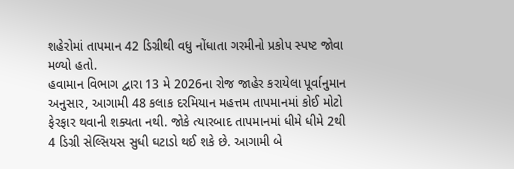શહેરોમાં તાપમાન 42 ડિગ્રીથી વધુ નોંધાતા ગરમીનો પ્રકોપ સ્પષ્ટ જોવા મળ્યો હતો.
હવામાન વિભાગ દ્વારા 13 મે 2026ના રોજ જાહેર કરાયેલા પૂર્વાનુમાન અનુસાર, આગામી 48 કલાક દરમિયાન મહત્તમ તાપમાનમાં કોઈ મોટો ફેરફાર થવાની શક્યતા નથી. જોકે ત્યારબાદ તાપમાનમાં ધીમે ધીમે 2થી 4 ડિગ્રી સેલ્સિયસ સુધી ઘટાડો થઈ શકે છે. આગામી બે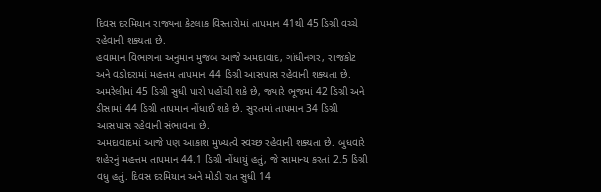દિવસ દરમિયાન રાજ્યના કેટલાક વિસ્તારોમાં તાપમાન 41થી 45 ડિગ્રી વચ્ચે રહેવાની શક્યતા છે.
હવામાન વિભાગના અનુમાન મુજબ આજે અમદાવાદ, ગાંધીનગર, રાજકોટ અને વડોદરામાં મહત્તમ તાપમાન 44 ડિગ્રી આસપાસ રહેવાની શક્યતા છે. અમરેલીમાં 45 ડિગ્રી સુધી પારો પહોંચી શકે છે, જ્યારે ભૂજમાં 42 ડિગ્રી અને ડીસામાં 44 ડિગ્રી તાપમાન નોંધાઈ શકે છે. સુરતમાં તાપમાન 34 ડિગ્રી આસપાસ રહેવાની સંભાવના છે.
અમદાવાદમાં આજે પણ આકાશ મુખ્યત્વે સ્વચ્છ રહેવાની શક્યતા છે. બુધવારે શહેરનું મહત્તમ તાપમાન 44.1 ડિગ્રી નોંધાયું હતું, જે સામાન્ય કરતાં 2.5 ડિગ્રી વધુ હતું. દિવસ દરમિયાન અને મોડી રાત સુધી 14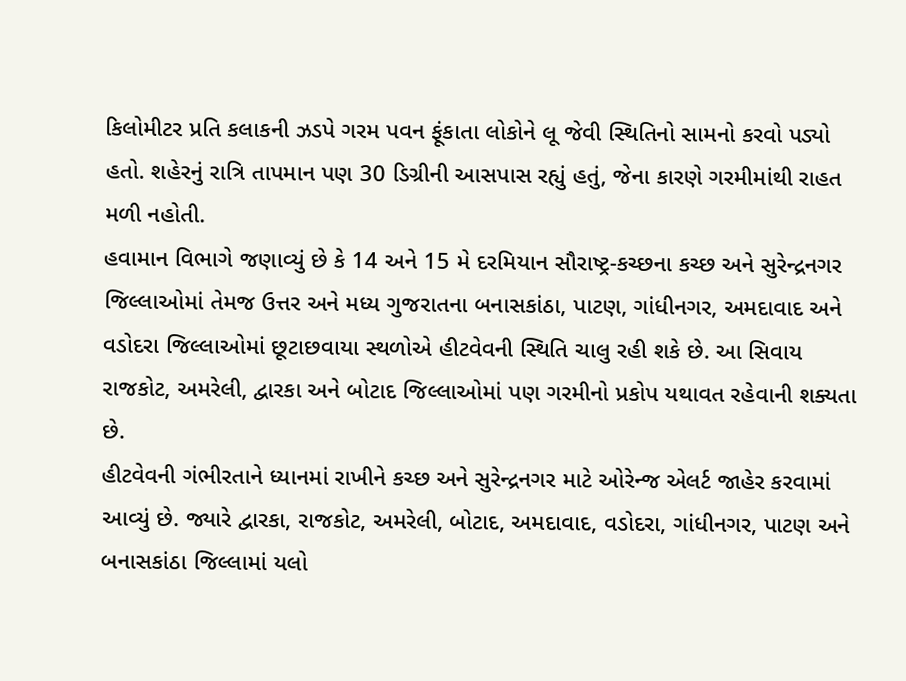કિલોમીટર પ્રતિ કલાકની ઝડપે ગરમ પવન ફૂંકાતા લોકોને લૂ જેવી સ્થિતિનો સામનો કરવો પડ્યો હતો. શહેરનું રાત્રિ તાપમાન પણ 30 ડિગ્રીની આસપાસ રહ્યું હતું, જેના કારણે ગરમીમાંથી રાહત મળી નહોતી.
હવામાન વિભાગે જણાવ્યું છે કે 14 અને 15 મે દરમિયાન સૌરાષ્ટ્ર-કચ્છના કચ્છ અને સુરેન્દ્રનગર જિલ્લાઓમાં તેમજ ઉત્તર અને મધ્ય ગુજરાતના બનાસકાંઠા, પાટણ, ગાંધીનગર, અમદાવાદ અને વડોદરા જિલ્લાઓમાં છૂટાછવાયા સ્થળોએ હીટવેવની સ્થિતિ ચાલુ રહી શકે છે. આ સિવાય રાજકોટ, અમરેલી, દ્વારકા અને બોટાદ જિલ્લાઓમાં પણ ગરમીનો પ્રકોપ યથાવત રહેવાની શક્યતા છે.
હીટવેવની ગંભીરતાને ધ્યાનમાં રાખીને કચ્છ અને સુરેન્દ્રનગર માટે ઓરેન્જ એલર્ટ જાહેર કરવામાં આવ્યું છે. જ્યારે દ્વારકા, રાજકોટ, અમરેલી, બોટાદ, અમદાવાદ, વડોદરા, ગાંધીનગર, પાટણ અને બનાસકાંઠા જિલ્લામાં યલો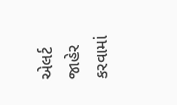એલર્ટ જાહેર કરવામાં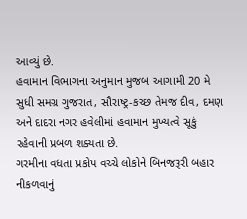આવ્યું છે.
હવામાન વિભાગના અનુમાન મુજબ આગામી 20 મે સુધી સમગ્ર ગુજરાત, સૌરાષ્ટ્ર-કચ્છ તેમજ દીવ, દમણ અને દાદરા નગર હવેલીમાં હવામાન મુખ્યત્વે સૂકું રહેવાની પ્રબળ શક્યતા છે.
ગરમીના વધતા પ્રકોપ વચ્ચે લોકોને બિનજરૂરી બહાર નીકળવાનું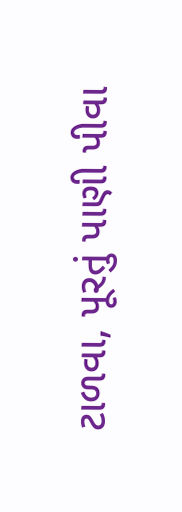ટાળવા, પૂરતું પાણી પીવા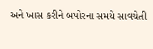અને ખાસ કરીને બપોરના સમયે સાવચેતી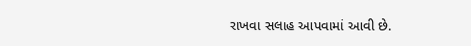રાખવા સલાહ આપવામાં આવી છે.